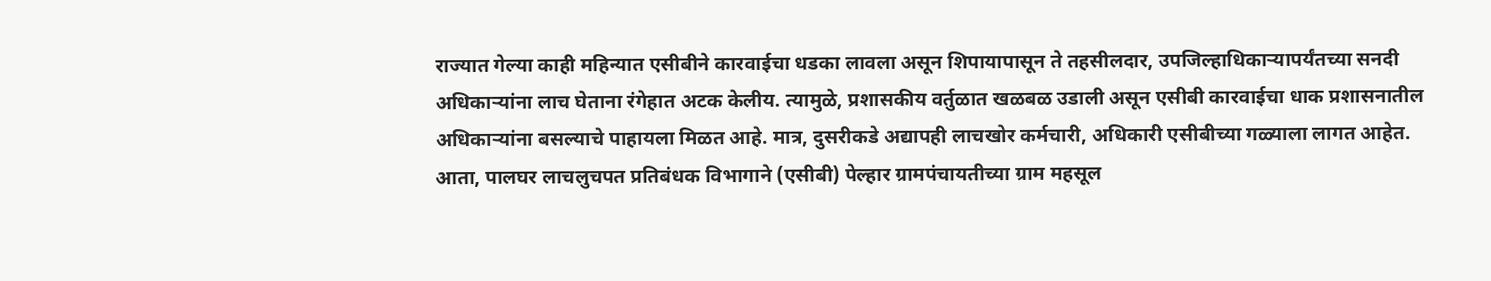राज्यात गेल्या काही महिन्यात एसीबीने कारवाईचा धडका लावला असून शिपायापासून ते तहसीलदार, उपजिल्हाधिकाऱ्यापर्यंतच्या सनदी अधिकाऱ्यांना लाच घेताना रंगेहात अटक केलीय. त्यामुळे, प्रशासकीय वर्तुळात खळबळ उडाली असून एसीबी कारवाईचा धाक प्रशासनातील अधिकाऱ्यांना बसल्याचे पाहायला मिळत आहे. मात्र, दुसरीकडे अद्यापही लाचखोर कर्मचारी, अधिकारी एसीबीच्या गळ्याला लागत आहेत. आता, पालघर लाचलुचपत प्रतिबंधक विभागाने (एसीबी) पेल्हार ग्रामपंचायतीच्या ग्राम महसूल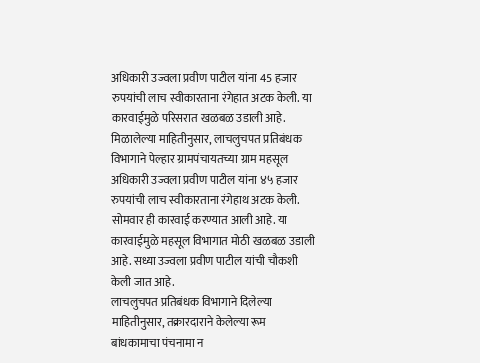अधिकारी उज्वला प्रवीण पाटील यांना 45 हजार रुपयांची लाच स्वीकारताना रंगेहात अटक केली. या कारवाईमुळे परिसरात खळबळ उडाली आहे.
मिळालेल्या माहितीनुसार, लाचलुचपत प्रतिबंधक विभागाने पेल्हार ग्रामपंचायतच्या ग्राम महसूल अधिकारी उज्वला प्रवीण पाटील यांना ४५ हजार रुपयांची लाच स्वीकारताना रंगेहाथ अटक केली. सोमवार ही कारवाई करण्यात आली आहे. या कारवाईमुळे महसूल विभागात मोठी खळबळ उडाली आहे. सध्या उज्वला प्रवीण पाटील यांची चौकशी केली जात आहे.
लाचलुचपत प्रतिबंधक विभागाने दिलेल्या माहितीनुसार, तक्रारदाराने केलेल्या रूम बांधकामाचा पंचनामा न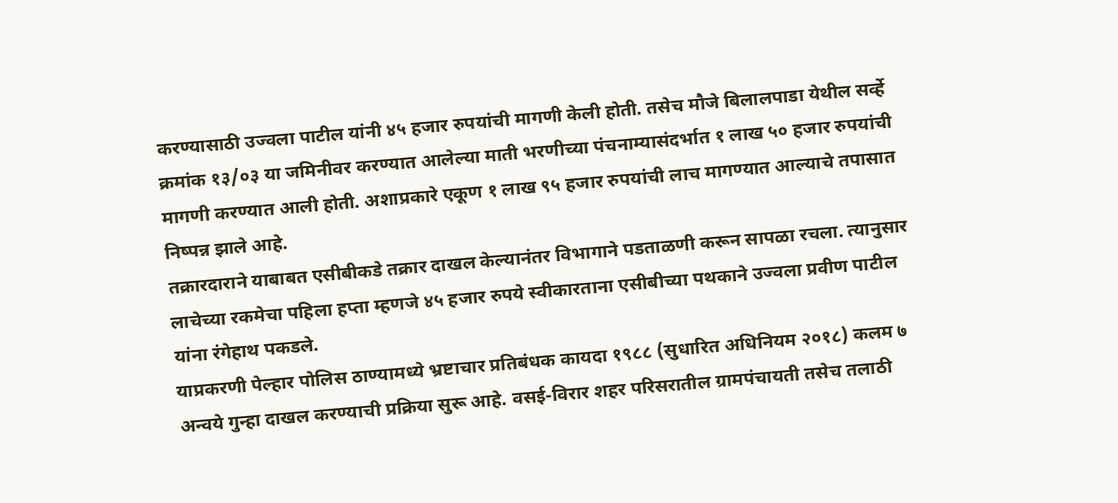करण्यासाठी उज्वला पाटील यांनी ४५ हजार रुपयांची मागणी केली होती. तसेच मौजे बिलालपाडा येथील सर्व्हे क्रमांक १३/०३ या जमिनीवर करण्यात आलेल्या माती भरणीच्या पंचनाम्यासंदर्भात १ लाख ५० हजार रुपयांची मागणी करण्यात आली होती. अशाप्रकारे एकूण १ लाख ९५ हजार रुपयांची लाच मागण्यात आल्याचे तपासात निष्पन्न झाले आहे.
तक्रारदाराने याबाबत एसीबीकडे तक्रार दाखल केल्यानंतर विभागाने पडताळणी करून सापळा रचला. त्यानुसार लाचेच्या रकमेचा पहिला हप्ता म्हणजे ४५ हजार रुपये स्वीकारताना एसीबीच्या पथकाने उज्वला प्रवीण पाटील यांना रंगेहाथ पकडले.
याप्रकरणी पेल्हार पोलिस ठाण्यामध्ये भ्रष्टाचार प्रतिबंधक कायदा १९८८ (सुधारित अधिनियम २०१८) कलम ७ अन्वये गुन्हा दाखल करण्याची प्रक्रिया सुरू आहे. वसई-विरार शहर परिसरातील ग्रामपंचायती तसेच तलाठी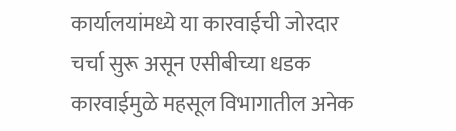कार्यालयांमध्ये या कारवाईची जोरदार चर्चा सुरू असून एसीबीच्या धडक कारवाईमुळे महसूल विभागातील अनेक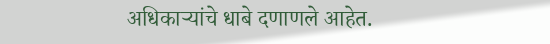अधिकाऱ्यांचे धाबे दणाणले आहेत.